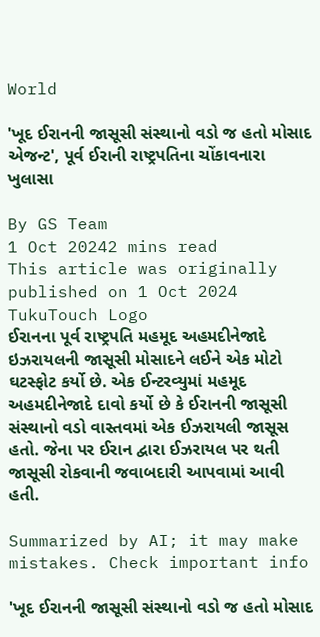World

'ખૂદ ઈરાનની જાસૂસી સંસ્થાનો વડો જ હતો મોસાદ એજન્ટ', પૂર્વ ઈરાની રાષ્ટ્રપતિના ચોંકાવનારા ખુલાસા

By GS Team
1 Oct 20242 mins read
This article was originally published on 1 Oct 2024
TukuTouch Logo
ઈરાનના પૂર્વ રાષ્ટ્રપતિ મહમૂદ અહમદીનેજાદે ઇઝરાયલની જાસૂસી મોસાદને લઈને એક મોટો ઘટસ્ફોટ કર્યો છે. એક ઈન્ટરવ્યુમાં મહમૂદ અહમદીનેજાદે દાવો કર્યો છે કે ઈરાનની જાસૂસી સંસ્થાનો વડો વાસ્તવમાં એક ઈઝરાયલી જાસૂસ હતો. જેના પર ઈરાન દ્વારા ઈઝરાયલ પર થતી જાસૂસી રોકવાની જવાબદારી આપવામાં આવી હતી.

Summarized by AI; it may make mistakes. Check important info

'ખૂદ ઈરાનની જાસૂસી સંસ્થાનો વડો જ હતો મોસાદ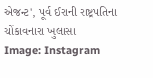એજન્ટ', પૂર્વ ઈરાની રાષ્ટ્રપતિના ચોંકાવનારા ખુલાસા
Image: Instagram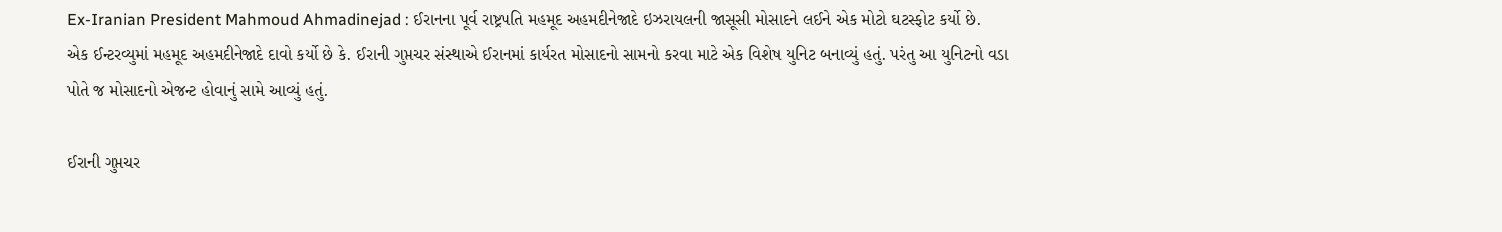Ex-Iranian President Mahmoud Ahmadinejad : ઈરાનના પૂર્વ રાષ્ટ્રપતિ મહમૂદ અહમદીનેજાદે ઇઝરાયલની જાસૂસી મોસાદને લઈને એક મોટો ઘટસ્ફોટ કર્યો છે. એક ઈન્ટરવ્યુમાં મહમૂદ અહમદીનેજાદે દાવો કર્યો છે કે. ઈરાની ગુપ્તચર સંસ્થાએ ઈરાનમાં કાર્યરત મોસાદનો સામનો કરવા માટે એક વિશેષ યુનિટ બનાવ્યું હતું. પરંતુ આ યુનિટનો વડા પોતે જ મોસાદનો એજન્ટ હોવાનું સામે આવ્યું હતું.

ઈરાની ગુપ્તચર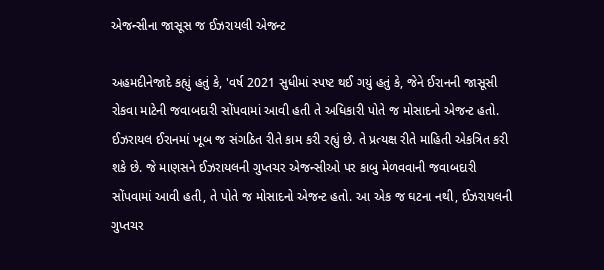એજન્સીના જાસૂસ જ ઈઝરાયલી એજન્ટ

અહમદીનેજાદે કહ્યું હતું કે, 'વર્ષ 2021 સુધીમાં સ્પષ્ટ થઈ ગયું હતું કે, જેને ઈરાનની જાસૂસી રોકવા માટેની જવાબદારી સોંપવામાં આવી હતી તે અધિકારી પોતે જ મોસાદનો એજન્ટ હતો. ઈઝરાયલ ઈરાનમાં ખૂબ જ સંગઠિત રીતે કામ કરી રહ્યું છે. તે પ્રત્યક્ષ રીતે માહિતી એકત્રિત કરી શકે છે. જે માણસને ઈઝરાયલની ગુપ્તચર એજન્સીઓ પર કાબુ મેળવવાની જવાબદારી સોંપવામાં આવી હતી, તે પોતે જ મોસાદનો એજન્ટ હતો. આ એક જ ઘટના નથી, ઈઝરાયલની ગુપ્તચર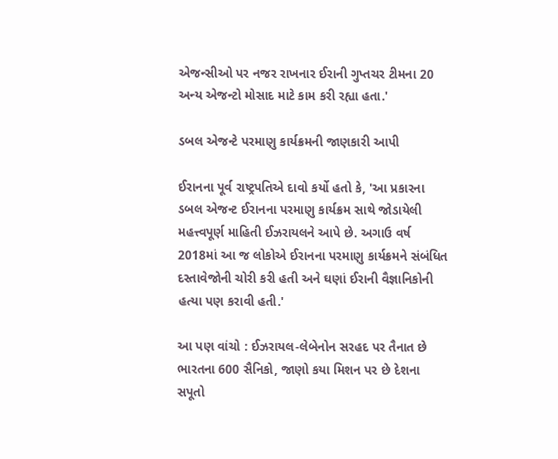એજન્સીઓ પર નજર રાખનાર ઈરાની ગુપ્તચર ટીમના 20 અન્ય એજન્ટો મોસાદ માટે કામ કરી રહ્યા હતા.'

ડબલ એજન્ટે પરમાણુ કાર્યક્રમની જાણકારી આપી

ઈરાનના પૂર્વ રાષ્ટ્રપતિએ દાવો કર્યો હતો કે, 'આ પ્રકારના ડબલ એજન્ટ ઈરાનના પરમાણુ કાર્યક્રમ સાથે જોડાયેલી મહત્ત્વપૂર્ણ માહિતી ઈઝરાયલને આપે છે. અગાઉ વર્ષ 2018માં આ જ લોકોએ ઈરાનના પરમાણુ કાર્યક્રમને સંબંધિત દસ્તાવેજોની ચોરી કરી હતી અને ઘણાં ઈરાની વૈજ્ઞાનિકોની હત્યા પણ કરાવી હતી.'

આ પણ વાંચો : ઈઝરાયલ-લેબેનોન સરહદ પર તૈનાત છે ભારતના 600 સૈનિકો, જાણો કયા મિશન પર છે દેશના સપૂતો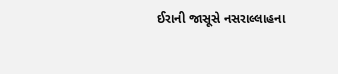ઈરાની જાસૂસે નસરાલ્લાહના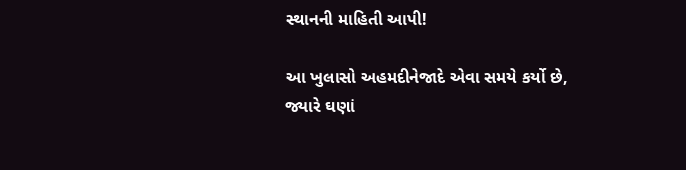સ્થાનની માહિતી આપી!

આ ખુલાસો અહમદીનેજાદે એવા સમયે કર્યો છે, જ્યારે ઘણાં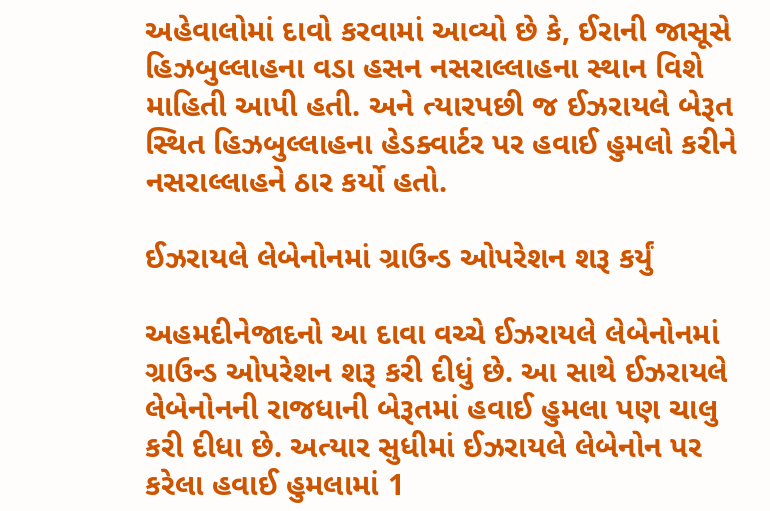અહેવાલોમાં દાવો કરવામાં આવ્યો છે કે, ઈરાની જાસૂસે હિઝબુલ્લાહના વડા હસન નસરાલ્લાહના સ્થાન વિશે માહિતી આપી હતી. અને ત્યારપછી જ ઈઝરાયલે બેરૂત સ્થિત હિઝબુલ્લાહના હેડક્વાર્ટર પર હવાઈ હુમલો કરીને નસરાલ્લાહને ઠાર કર્યો હતો.

ઈઝરાયલે લેબેનોનમાં ગ્રાઉન્ડ ઓપરેશન શરૂ કર્યું

અહમદીનેજાદનો આ દાવા વચ્ચે ઈઝરાયલે લેબેનોનમાં ગ્રાઉન્ડ ઓપરેશન શરૂ કરી દીધું છે. આ સાથે ઈઝરાયલે લેબેનોનની રાજધાની બેરૂતમાં હવાઈ હુમલા પણ ચાલુ કરી દીધા છે. અત્યાર સુધીમાં ઈઝરાયલે લેબેનોન પર કરેલા હવાઈ હુમલામાં 1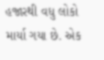હજારથી વધુ લોકો માર્યા ગયા છે. એક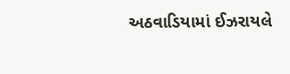અઠવાડિયામાં ઈઝરાયલે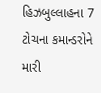હિઝબુલ્લાહના 7 ટોચના કમાન્ડરોને મારી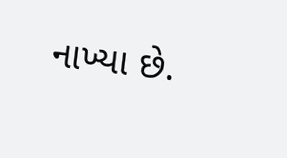નાખ્યા છે.